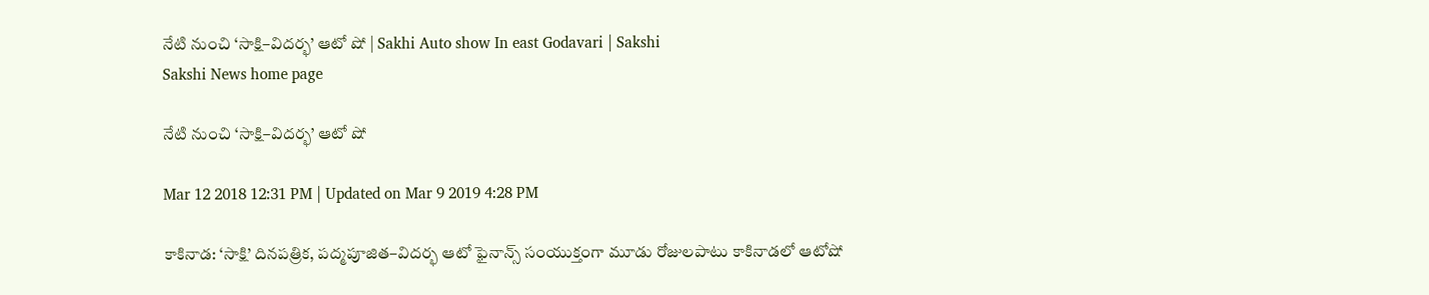నేటి నుంచి ‘సాక్షి–విదర్భ’ ఆటో షో | Sakhi Auto show In east Godavari | Sakshi
Sakshi News home page

నేటి నుంచి ‘సాక్షి–విదర్భ’ ఆటో షో

Mar 12 2018 12:31 PM | Updated on Mar 9 2019 4:28 PM

కాకినాడ: ‘సాక్షి’ దినపత్రిక, పద్మపూజిత–విదర్భ ఆటో ఫైనాన్స్‌ సంయుక్తంగా మూడు రోజులపాటు కాకినాడలో ఆటోషో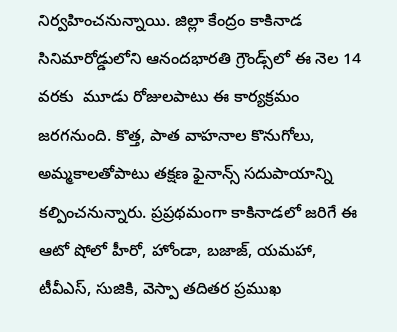నిర్వహించనున్నాయి. జిల్లా కేంద్రం కాకినాడ సినిమారోడ్డులోని ఆనందభారతి గ్రౌండ్స్‌లో ఈ నెల 14 వరకు  మూడు రోజులపాటు ఈ కార్యక్రమం జరగనుంది. కొత్త, పాత వాహనాల కొనుగోలు, అమ్మకాలతోపాటు తక్షణ ఫైనాన్స్‌ సదుపాయాన్ని కల్పించనున్నారు. ప్రప్రథమంగా కాకినాడలో జరిగే ఈ ఆటో షోలో హీరో, హోండా, బజాజ్, యమహా, టీవీఎస్, సుజికి, వెస్పా తదితర ప్రముఖ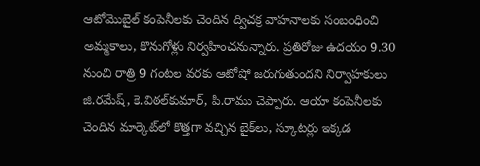ఆటోమొబైల్‌ కంపెనీలకు చెందిన ద్విచక్ర వాహనాలకు సంబంధించి అమ్మకాలు, కొనుగోళ్లు నిర్వహించనున్నారు. ప్రతిరోజు ఉదయం 9.30 నుంచి రాత్రి 9 గంటల వరకు ఆటోషో జరుగుతుందని నిర్వాహకులు జి.రమేష్, కె.విఠల్‌కుమార్, పి.రాము చెప్పారు. ఆయా కంపెనీలకు చెందిన మార్కెట్‌లో కొత్తగా వచ్చిన బైక్‌లు, స్కూటర్లు ఇక్కడ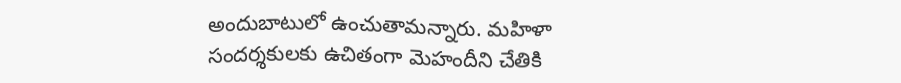అందుబాటులో ఉంచుతామన్నారు. మహిళా సందర్శకులకు ఉచితంగా మెహందీని చేతికి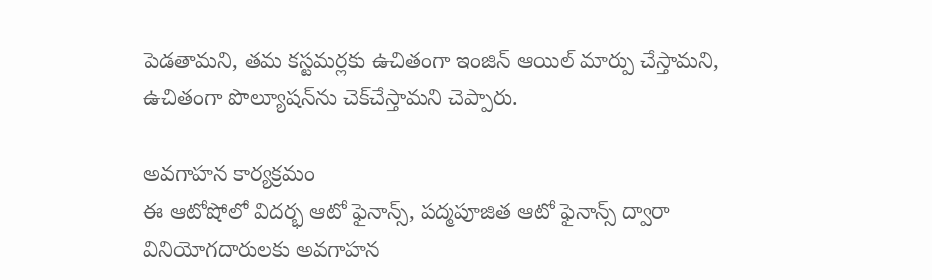పెడతామని, తమ కస్టమర్లకు ఉచితంగా ఇంజిన్‌ ఆయిల్‌ మార్పు చేస్తామని, ఉచితంగా పొల్యూషన్‌ను చెక్‌చేస్తామని చెప్పారు.

అవగాహన కార్యక్రమం
ఈ ఆటోషోలో విదర్భ ఆటో ఫైనాన్స్, పద్మపూజిత ఆటో ఫైనాన్స్‌ ద్వారా వినియోగదారులకు అవగాహన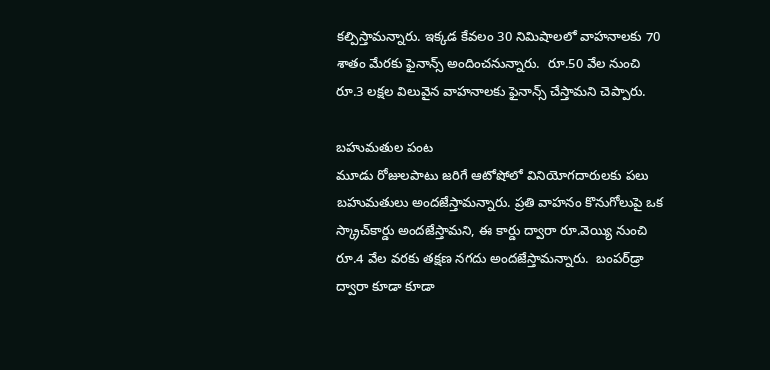కల్పిస్తామన్నారు. ఇక్కడ కేవలం 30 నిమిషాలలో వాహనాలకు 70 శాతం మేరకు ఫైనాన్స్‌ అందించనున్నారు.  రూ.50 వేల నుంచి రూ.3 లక్షల విలువైన వాహనాలకు ఫైనాన్స్‌ చేస్తామని చెప్పారు.

బహుమతుల పంట
మూడు రోజులపాటు జరిగే ఆటోషోలో వినియోగదారులకు పలు బహుమతులు అందజేస్తామన్నారు. ప్రతి వాహనం కొనుగోలుపై ఒక స్క్రాచ్‌కార్డు అందజేస్తామని, ఈ కార్డు ద్వారా రూ.వెయ్యి నుంచి రూ.4 వేల వరకు తక్షణ నగదు అందజేస్తామన్నారు.  బంపర్‌డ్రా ద్వారా కూడా కూడా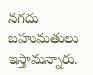నగదు బహుమతులు ఇస్తామన్నారు.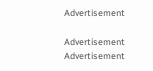Advertisement

Advertisement
Advertisement